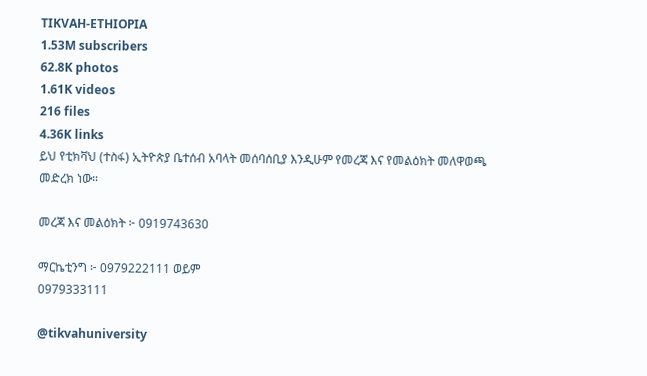TIKVAH-ETHIOPIA
1.53M subscribers
62.8K photos
1.61K videos
216 files
4.36K links
ይህ የቲክቫህ (ተስፋ) ኢትዮጵያ ቤተሰብ አባላት መሰባሰቢያ እንዲሁም የመረጃ እና የመልዕክት መለዋወጫ መድረክ ነው።

መረጃ እና መልዕክት ፦ 0919743630

ማርኬቲንግ ፦ 0979222111 ወይም
0979333111

@tikvahuniversity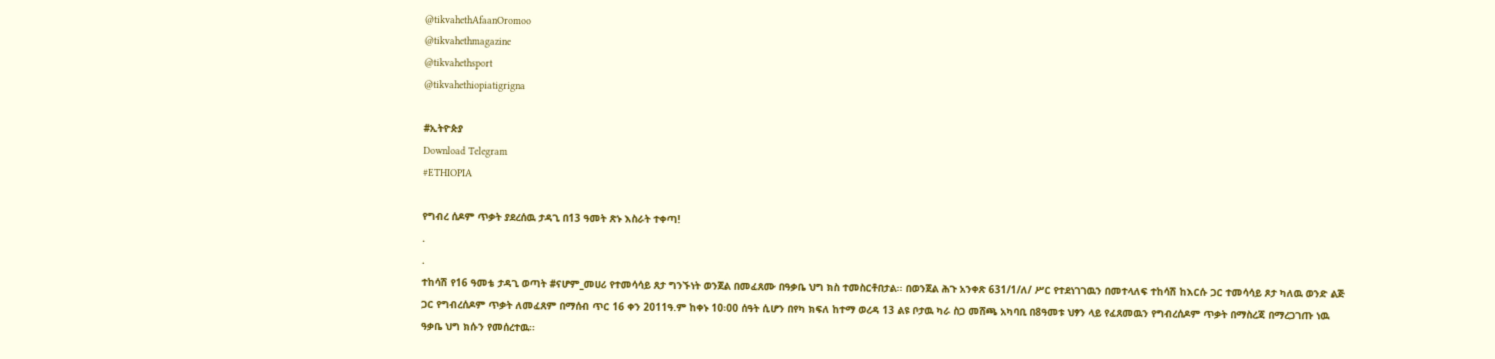@tikvahethAfaanOromoo
@tikvahethmagazine
@tikvahethsport
@tikvahethiopiatigrigna

#ኢትዮጵያ
Download Telegram
#ETHIOPIA

የግብረ ሰዶም ጥቃት ያደረሰዉ ታዳጊ በ13 ዓመት ጽኑ እስራት ተቀጣ!
.
.
ተከሳሽ የ16 ዓመቴ ታዳጊ ወጣት #ናሆም_መሀሪ የተመሳሳይ ጸታ ግንኙነት ወንጀል በመፈጸሙ በዓቃቤ ህግ ክስ ተመስርቶበታል፡፡ በወንጀል ሕጉ አንቀጽ 631/1/ለ/ ሥር የተደነገገዉን በመተላለፍ ተከሳሽ ከእርሱ ጋር ተመሳሳይ ጾታ ካለዉ ወንድ ልጅ ጋር የግብረሰዶም ጥቃት ለመፈጸም በማሰብ ጥር 16 ቀን 2011ዓ.ም ከቀኑ 10፡00 ሰዓት ሲሆን በየካ ክፍለ ከተማ ወረዳ 13 ልዩ ቦታዉ ካራ ስጋ መሸጫ አካባቢ በ8ዓመቱ ህፃን ላይ የፈጸመዉን የግብረሰዶም ጥቃት በማስረጃ በማረጋገጡ ነዉ ዓቃቤ ህግ ክሱን የመሰረተዉ፡፡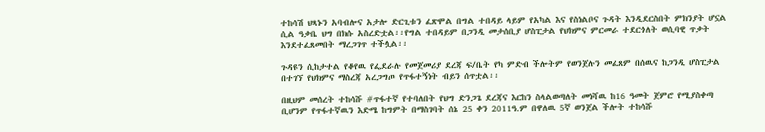ተከሳሽ ህጻኑን አባብሎና አታሎ ድርጊቱን ፈጽሞል በግል ተበዳይ ላይም የአካል እና የስነልቦና ጉዳት እንዲደርስበት ምክንያት ሆኗል ሲል ዓቃቤ ህግ በክሱ አስረድቷል፡፡የግል ተበዳይም በጋንዲ መታሰቢያ ሆስፒታል የህክምና ምርመራ ተደርጎለት ወሲባዊ ጥቃት እንደተፈጸመበት ማረጋገጥ ተችሏል፡፡

ጉዳዩን ሲከታተል የቆየዉ የፌደራሉ የመጀመሪያ ደረጃ ፍ/ቤት የካ ምድብ ችሎትም የወንጀሉን መፈጸም በሰዉና ከጋንዲ ሆስፒታል በተገኘ የህክምና ማስረጃ አረጋግጦ የጥፋተኝነት ብይን ሰጥቷል፡፡

በዚህም መሰረት ተከሳሹ #ጥፋተኛ የተባለበት የህግ ድንጋጌ ደረጃና እርከን ስላልወጣለት መነሻዉ ከ16 ዓመት ጀምሮ የሚያስቀጣ ቢሆንም የጥፋተኛዉን እድሜ ከግምት በማስገባት ሰኔ 25 ቀን 2011ዓ.ም በዋለዉ 5ኛ ወንጀል ችሎት ተከሳሹ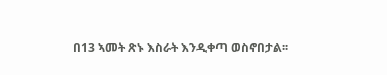በ13 ኣመት ጽኑ እስራት እንዲቀጣ ወስኖበታል፡፡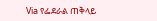Via የፌደራል ጠቅላይ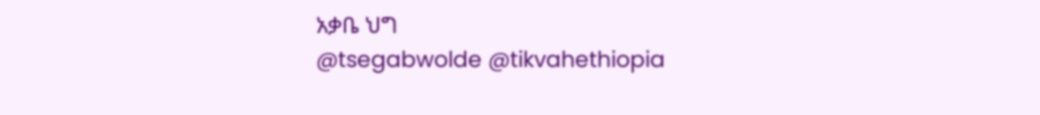አቃቤ ህግ
@tsegabwolde @tikvahethiopia